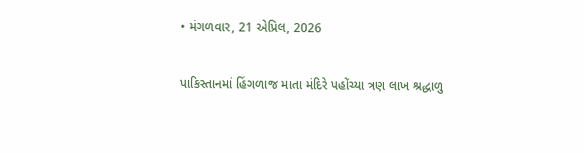• મંગળવાર, 21 એપ્રિલ, 2026

પાકિસ્તાનમાં હિંગળાજ માતા મંદિરે પહોંચ્યા ત્રણ લાખ શ્રદ્ધાળુ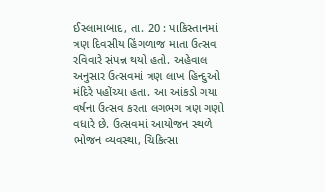ઈસ્લામાબાદ, તા. 20 : પાકિસ્તાનમાં ત્રણ દિવસીય હિંગળાજ માતા ઉત્સવ રવિવારે સંપન્ન થયો હતો. અહેવાલ અનુસાર ઉત્સવમાં ત્રણ લાખ હિન્દુઓ મંદિરે પહોંચ્યા હતા. આ આંકડો ગયા વર્ષના ઉત્સવ કરતા લગભગ ત્રણ ગણો વધારે છે. ઉત્સવમાં આયોજન સ્થળે ભોજન વ્યવસ્થા, ચિકિત્સા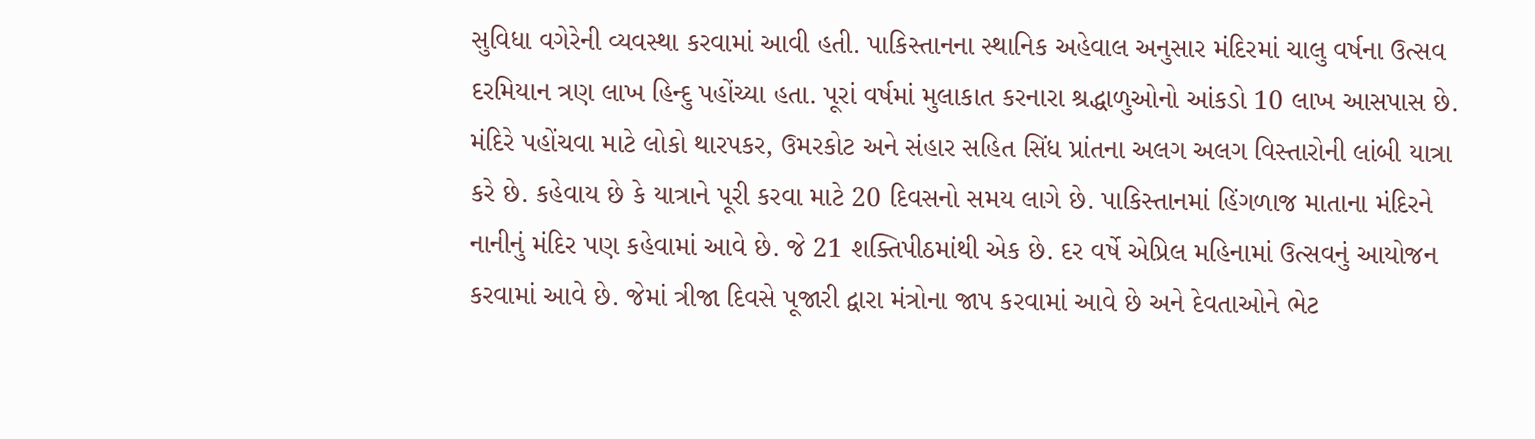સુવિધા વગેરેની વ્યવસ્થા કરવામાં આવી હતી. પાકિસ્તાનના સ્થાનિક અહેવાલ અનુસાર મંદિરમાં ચાલુ વર્ષના ઉત્સવ દરમિયાન ત્રણ લાખ હિન્દુ પહોંચ્યા હતા. પૂરાં વર્ષમાં મુલાકાત કરનારા શ્રદ્ધાળુઓનો આંકડો 10 લાખ આસપાસ છે. મંદિરે પહોંચવા માટે લોકો થારપકર, ઉમરકોટ અને સંહાર સહિત સિંધ પ્રાંતના અલગ અલગ વિસ્તારોની લાંબી યાત્રા કરે છે. કહેવાય છે કે યાત્રાને પૂરી કરવા માટે 20 દિવસનો સમય લાગે છે. પાકિસ્તાનમાં હિંગળાજ માતાના મંદિરને નાનીનું મંદિર પણ કહેવામાં આવે છે. જે 21 શક્તિપીઠમાંથી એક છે. દર વર્ષે એપ્રિલ મહિનામાં ઉત્સવનું આયોજન કરવામાં આવે છે. જેમાં ત્રીજા દિવસે પૂજારી દ્વારા મંત્રોના જાપ કરવામાં આવે છે અને દેવતાઓને ભેટ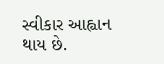સ્વીકાર આહ્વાન થાય છે.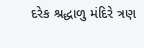દરેક શ્રદ્ધાળુ મંદિરે ત્રણ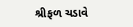શ્રીફળ ચડાવે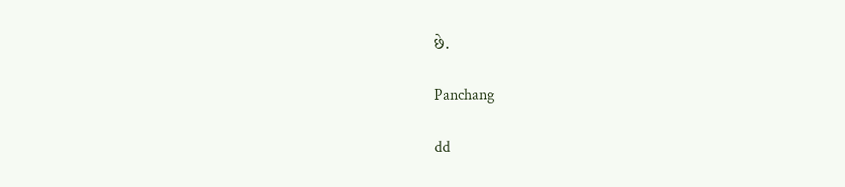છે.

Panchang

dd